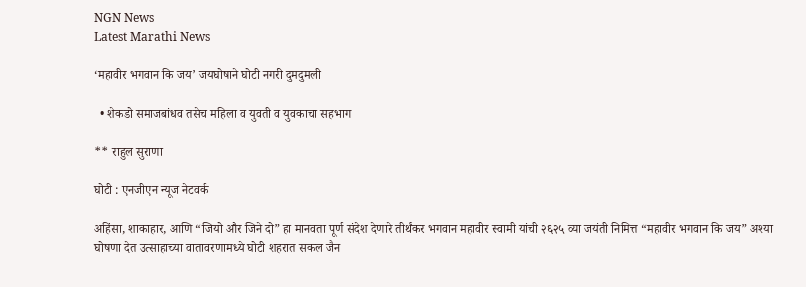NGN News
Latest Marathi News

‘महावीर भगवान कि जय’ जयघोषाने घोटी नगरी दुमदुमली

  • शेकडो समाजबांधव तसेच महिला व युवती व युवकाचा सहभाग

** राहुल सुराणा

घोटी : एनजीएन न्यूज नेटवर्क

अहिंसा, शाकाहार, आणि “जियो और जिने दो” हा मानवता पूर्ण संदेश देणारे तीर्थंकर भगवान महावीर स्वामी यांची २६२५ व्या जयंती निमित्त “महावीर भगवान कि जय” अश्या घोषणा देत उत्साहाच्या वातावरणामध्ये घोटी शहरात सकल जैन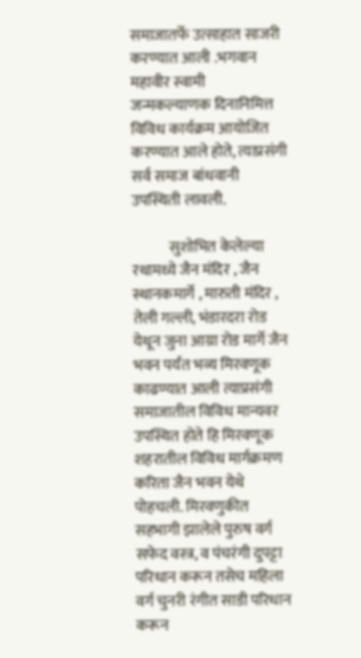समाजातर्फे उत्साहात साजरी करण्यात आली .भगवान महावीर स्वामी जन्मकल्याणक दिनानिमित्त विविध कार्यक्रम आयोजित करण्यात आले होते, त्याप्रसंगी सर्व समाज बांधवानी उपस्थिती लावली.

            सुशोभित केलेल्या रथामध्ये जैन मंदिर , जैन स्थानकमार्गे , मारुती मंदिर , तेली गल्ली, भंडारदरा रोड येथून जुना आग्रा रोड मार्गे जैन भवन पर्यंत भव्य मिरवणूक काढण्यात आली त्याप्रसंगी समाजातील विविध मान्यवर उपस्थित होते हि मिरवणूक शहरातील विविध मार्गक्रमण करिता जैन भवन येथे पोहचली. मिरवणुकीत सहभागी झालेले पुरुष वर्ग सफेद वस्त्र, व पंचरंगी दुपट्टा परिधान करून तसेच महिला वर्ग चुनरी रंगीत साडी परिधान करून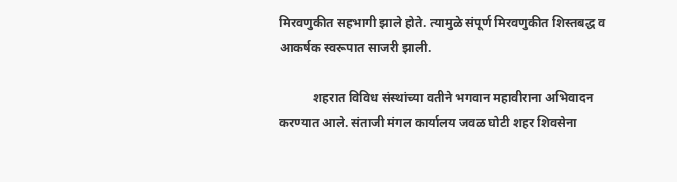मिरवणुकीत सहभागी झाले होते. त्यामुळे संपूर्ण मिरवणुकीत शिस्तबद्ध व आकर्षक स्वरूपात साजरी झाली.

           शहरात विविध संस्थांच्या वतीने भगवान महावीराना अभिवादन करण्यात आले. संताजी मंगल कार्यालय जवळ घोटी शहर शिवसेना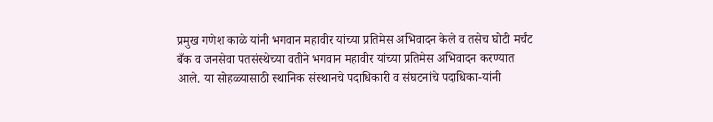प्रमुख गणेश काळे यांनी भगवान महावीर यांच्या प्रतिमेस अभिवादन केले व तसेच घोटी मर्चंट बँक व जनसेवा पतसंस्थेच्या वतीने भगवान महावीर यांच्या प्रतिमेस अभिवादन करण्यात आले. या सोहळ्यासाठी स्थानिक संस्थानचे पदाधिकारी व संघटनांचे पदाधिका-यांनी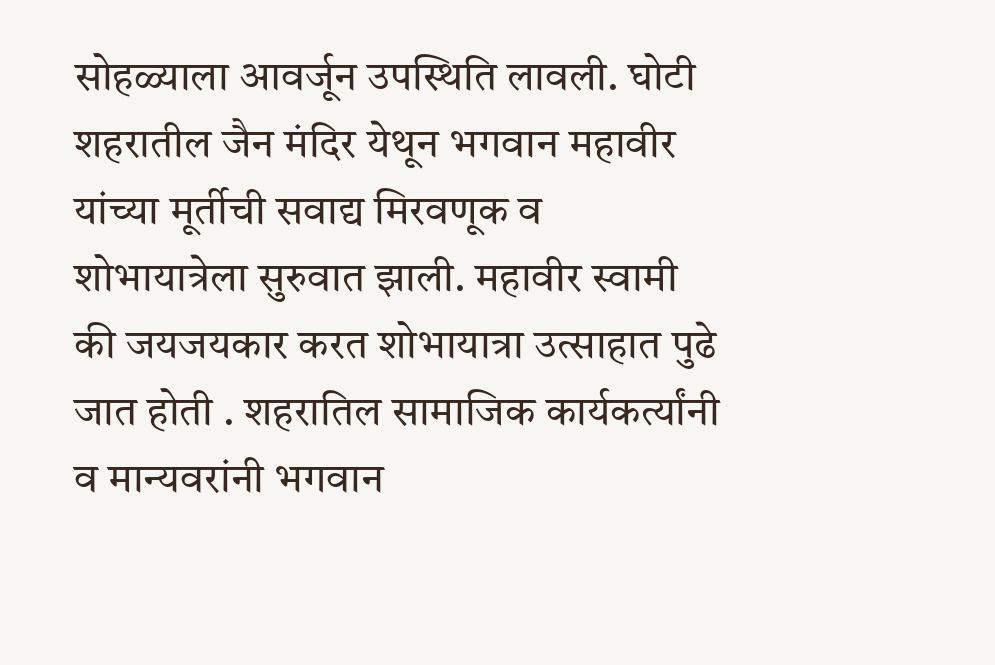सोहळ्याला आवर्जून उपस्थिति लावली. घोटी शहरातील जैन मंदिर येथून भगवान महावीर यांच्या मूर्तीची सवाद्य मिरवणूक व शोभायात्रेला सुरुवात झाली. महावीर स्वामी की जयजयकार करत शोभायात्रा उत्साहात पुढे जात होती . शहरातिल सामाजिक कार्यकर्त्यांनी व मान्यवरांनी भगवान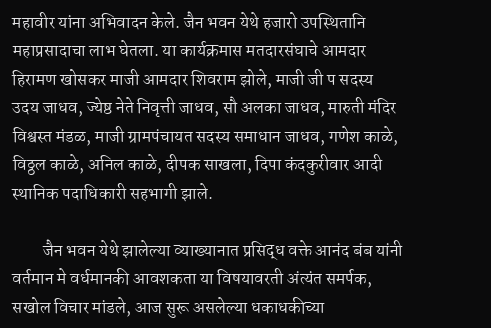महावीर यांना अभिवादन केले. जैन भवन येथे हजारो उपस्थितानि महाप्रसादाचा लाभ घेतला. या कार्यक्रमास मतदारसंघाचे आमदार हिरामण खोसकर माजी आमदार शिवराम झोले, माजी जी प सदस्य उदय जाधव, ज्येष्ठ नेते निवृत्ती जाधव, सौ अलका जाधव, मारुती मंदिर विश्वस्त मंडळ, माजी ग्रामपंचायत सदस्य समाधान जाधव, गणेश काळे, विठ्ठल काळे, अनिल काळे, दीपक साखला, दिपा कंदकुरीवार आदी स्थानिक पदाधिकारी सहभागी झाले.

         जैन भवन येथे झालेल्या व्याख्यानात प्रसिद्ध वक्ते आनंद बंब यांनी वर्तमान मे वर्धमानकी आवशकता या विषयावरती अंत्यंत समर्पक, सखोल विचार मांडले, आज सुरू असलेल्या धकाधकीच्या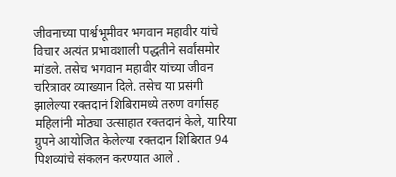जीवनाच्या पार्श्वभूमीवर भगवान महावीर यांचे विचार अत्यंत प्रभावशाली पद्धतीने सर्वांसमोर मांडले. तसेच भगवान महावीर यांच्या जीवन चरित्रावर व्याख्यान दिले. तसेच या प्रसंगी झालेल्या रक्तदानं शिबिरामध्ये तरुण वर्गासह महिलांनी मोठ्या उत्साहात रक्तदानं केले, यारिया ग्रुपने आयोजित केलेल्या रक्तदान शिबिरात 94 पिशव्यांचे संकलन करण्यात आले .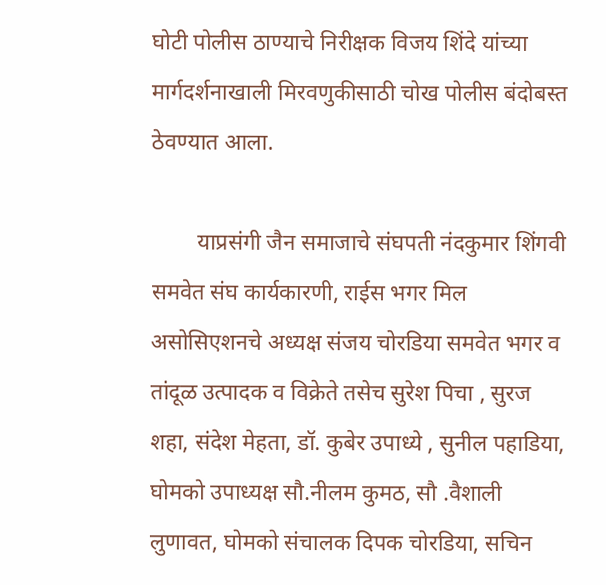घोटी पोलीस ठाण्याचे निरीक्षक विजय शिंदे यांच्या मार्गदर्शनाखाली मिरवणुकीसाठी चोख पोलीस बंदोबस्त ठेवण्यात आला.

        याप्रसंगी जैन समाजाचे संघपती नंदकुमार शिंगवी समवेत संघ कार्यकारणी, राईस भगर मिल असोसिएशनचे अध्यक्ष संजय चोरडिया समवेत भगर व तांदूळ उत्पादक व विक्रेते तसेच सुरेश पिचा , सुरज शहा, संदेश मेहता, डॉ. कुबेर उपाध्ये , सुनील पहाडिया, घोमको उपाध्यक्ष सौ.नीलम कुमठ, सौ .वैशाली लुणावत, घोमको संचालक दिपक चोरडिया, सचिन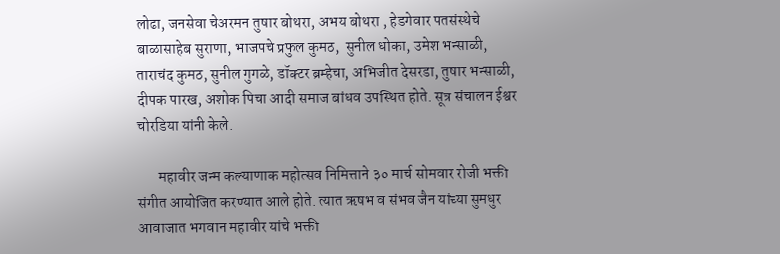लोढा, जनसेवा चेअरमन तुषार बोथरा, अभय बोथरा , हेडगेवार पतसंस्थेचे  बाळासाहेब सुराणा, भाजपचे प्रफुल कुमठ,  सुनील धोका, उमेश भन्साळी, ताराचंद कुमठ, सुनील गुगळे, डॉक्टर ब्रम्हेचा, अभिजीत देसरडा, तुषार भन्साळी, दीपक पारख, अशोक पिचा आदी समाज बांधव उपस्थित होते. सूत्र संचालन ईश्वर चोरडिया यांनी केले.

       महावीर जन्म कल्याणाक महोत्सव निमित्ताने ३० मार्च सोमवार रोजी भक्ती संगीत आयोजित करण्यात आले होते. त्यात ऋषभ व संभव जैन यांच्या सुमधुर आवाजात भगवान महावीर यांचे भक्ती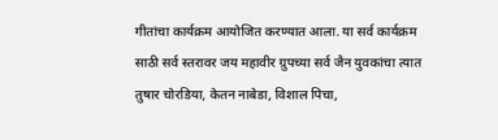गीतांचा कार्यक्रम आयोजित करण्यात आला. या सर्व कार्यक्रम साठी सर्व स्तरावर जय महावीर ग्रुपच्या सर्व जैन युवकांचा त्यात तुषार चोरडिया, केतन नाबेडा, विशाल पिचा,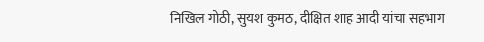निखिल गोठी, सुयश कुमठ, दीक्षित शाह आदी यांचा सहभाग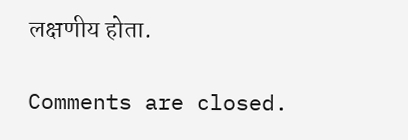लक्षणीय होता.

Comments are closed.